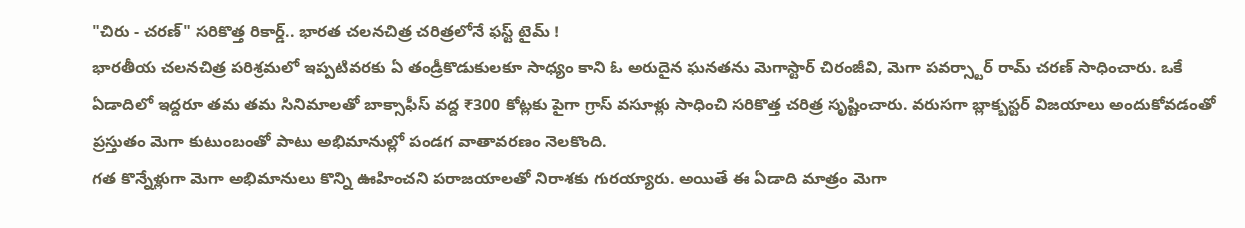"చిరు - చరణ్" సరికొత్త రికార్డ్.. భారత చలనచిత్ర చరిత్రలోనే ఫస్ట్ టైమ్ !
భారతీయ చలనచిత్ర పరిశ్రమలో ఇప్పటివరకు ఏ తండ్రీకొడుకులకూ సాధ్యం కాని ఓ అరుదైన ఘనతను మెగాస్టార్ చిరంజీవి, మెగా పవర్స్టార్ రామ్ చరణ్ సాధించారు. ఒకే ఏడాదిలో ఇద్దరూ తమ తమ సినిమాలతో బాక్సాఫీస్ వద్ద ₹300 కోట్లకు పైగా గ్రాస్ వసూళ్లు సాధించి సరికొత్త చరిత్ర సృష్టించారు. వరుసగా బ్లాక్బస్టర్ విజయాలు అందుకోవడంతో ప్రస్తుతం మెగా కుటుంబంతో పాటు అభిమానుల్లో పండగ వాతావరణం నెలకొంది.
గత కొన్నేళ్లుగా మెగా అభిమానులు కొన్ని ఊహించని పరాజయాలతో నిరాశకు గురయ్యారు. అయితే ఈ ఏడాది మాత్రం మెగా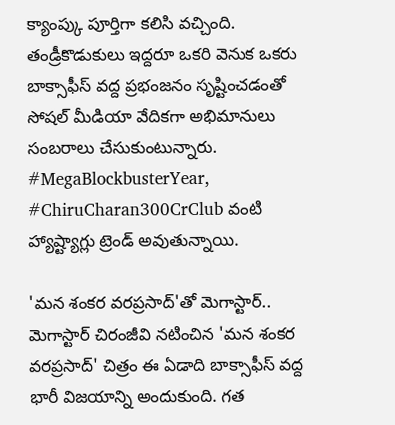క్యాంప్కు పూర్తిగా కలిసి వచ్చింది. తండ్రీకొడుకులు ఇద్దరూ ఒకరి వెనుక ఒకరు బాక్సాఫీస్ వద్ద ప్రభంజనం సృష్టించడంతో సోషల్ మీడియా వేదికగా అభిమానులు సంబరాలు చేసుకుంటున్నారు. #MegaBlockbusterYear, #ChiruCharan300CrClub వంటి హ్యాష్ట్యాగ్లు ట్రెండ్ అవుతున్నాయి.

'మన శంకర వరప్రసాద్'తో మెగాస్టార్..
మెగాస్టార్ చిరంజీవి నటించిన 'మన శంకర వరప్రసాద్' చిత్రం ఈ ఏడాది బాక్సాఫీస్ వద్ద భారీ విజయాన్ని అందుకుంది. గత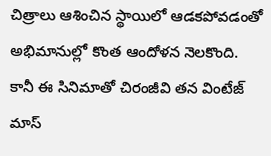చిత్రాలు ఆశించిన స్థాయిలో ఆడకపోవడంతో అభిమానుల్లో కొంత ఆందోళన నెలకొంది. కానీ ఈ సినిమాతో చిరంజీవి తన వింటేజ్ మాస్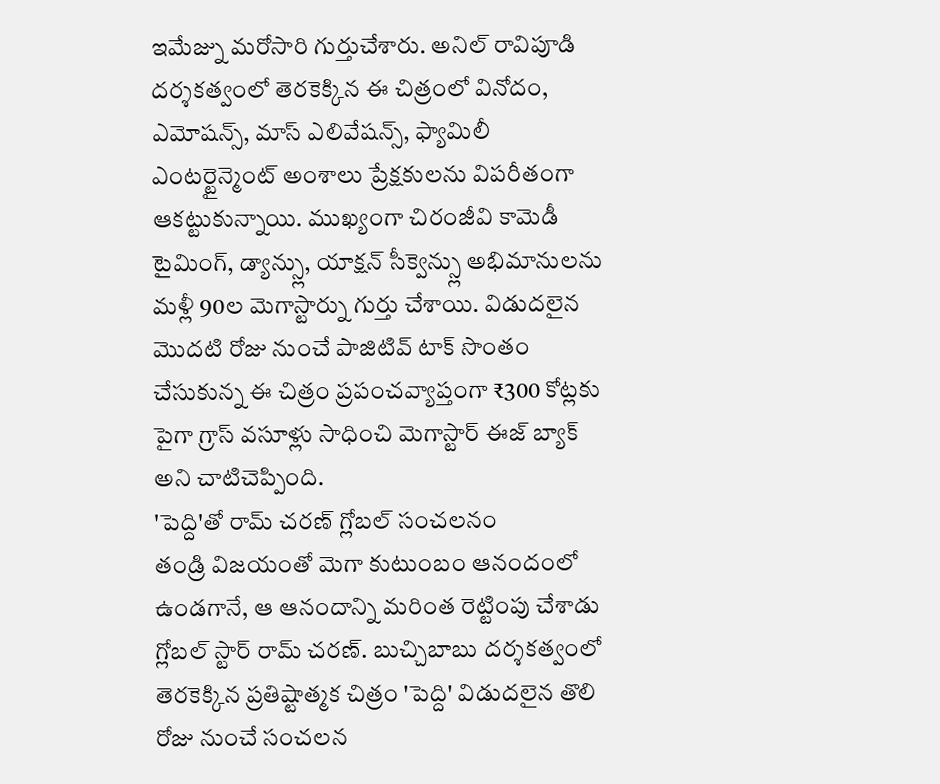ఇమేజ్ను మరోసారి గుర్తుచేశారు. అనిల్ రావిపూడి దర్శకత్వంలో తెరకెక్కిన ఈ చిత్రంలో వినోదం, ఎమోషన్స్, మాస్ ఎలివేషన్స్, ఫ్యామిలీ ఎంటర్టైన్మెంట్ అంశాలు ప్రేక్షకులను విపరీతంగా ఆకట్టుకున్నాయి. ముఖ్యంగా చిరంజీవి కామెడీ టైమింగ్, డ్యాన్స్లు, యాక్షన్ సీక్వెన్స్లు అభిమానులను మళ్లీ 90ల మెగాస్టార్ను గుర్తు చేశాయి. విడుదలైన మొదటి రోజు నుంచే పాజిటివ్ టాక్ సొంతం చేసుకున్న ఈ చిత్రం ప్రపంచవ్యాప్తంగా ₹300 కోట్లకు పైగా గ్రాస్ వసూళ్లు సాధించి మెగాస్టార్ ఈజ్ బ్యాక్ అని చాటిచెప్పింది.
'పెద్ది'తో రామ్ చరణ్ గ్లోబల్ సంచలనం
తండ్రి విజయంతో మెగా కుటుంబం ఆనందంలో ఉండగానే, ఆ ఆనందాన్ని మరింత రెట్టింపు చేశాడు గ్లోబల్ స్టార్ రామ్ చరణ్. బుచ్చిబాబు దర్శకత్వంలో తెరకెక్కిన ప్రతిష్టాత్మక చిత్రం 'పెద్ది' విడుదలైన తొలి రోజు నుంచే సంచలన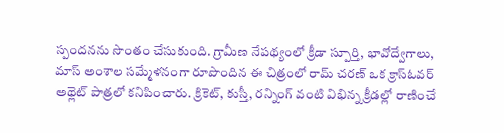స్పందనను సొంతం చేసుకుంది. గ్రామీణ నేపథ్యంలో క్రీడా స్పూర్తి, భావోద్వేగాలు, మాస్ అంశాల సమ్మేళనంగా రూపొందిన ఈ చిత్రంలో రామ్ చరణ్ ఒక క్రాస్ఓవర్ అథ్లెట్ పాత్రలో కనిపించారు. క్రికెట్, కుస్తీ, రన్నింగ్ వంటి విభిన్న క్రీడల్లో రాణించే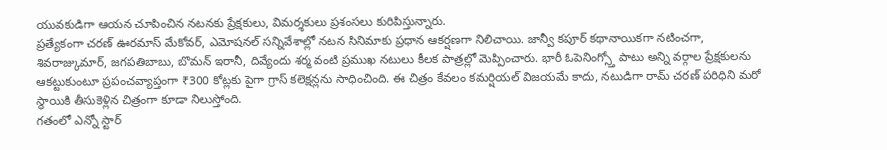యువకుడిగా ఆయన చూపించిన నటనకు ప్రేక్షకులు, విమర్శకులు ప్రశంసలు కురిపిస్తున్నారు.
ప్రత్యేకంగా చరణ్ ఊరమాస్ మేకోవర్, ఎమోషనల్ సన్నివేశాల్లో నటన సినిమాకు ప్రధాన ఆకర్షణగా నిలిచాయి. జాన్వీ కపూర్ కథానాయికగా నటించగా, శివరాజ్కుమార్, జగపతిబాబు, బొమన్ ఇరానీ, దివ్యేందు శర్మ వంటి ప్రముఖ నటులు కీలక పాత్రల్లో మెప్పించారు. భారీ ఓపెనింగ్స్తో పాటు అన్ని వర్గాల ప్రేక్షకులను ఆకట్టుకుంటూ ప్రపంచవ్యాప్తంగా ₹300 కోట్లకు పైగా గ్రాస్ కలెక్షన్లను సాధించింది. ఈ చిత్రం కేవలం కమర్షియల్ విజయమే కాదు, నటుడిగా రామ్ చరణ్ పరిధిని మరో స్థాయికి తీసుకెళ్లిన చిత్రంగా కూడా నిలుస్తోంది.
గతంలో ఎన్నో స్టార్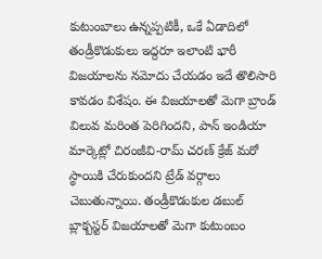కుటుంబాలు ఉన్నప్పటికీ, ఒకే ఏడాదిలో తండ్రీకొడుకులు ఇద్దరూ ఇలాంటి భారీ విజయాలను నమోదు చేయడం ఇదే తొలిసారి కావడం విశేషం. ఈ విజయాలతో మెగా బ్రాండ్ విలువ మరింత పెరిగిందని, పాన్ ఇండియా మార్కెట్లో చిరంజీవి-రామ్ చరణ్ క్రేజ్ మరో స్థాయికి చేరుకుందని ట్రేడ్ వర్గాలు చెబుతున్నాయి. తండ్రీకొడుకుల డబుల్ బ్లాక్బస్టర్ విజయాలతో మెగా కుటుంబం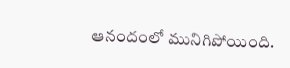ఆనందంలో మునిగిపోయింది.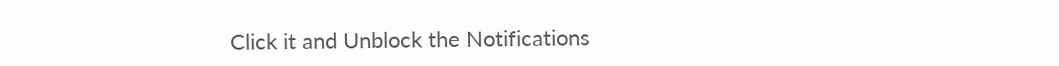Click it and Unblock the Notifications